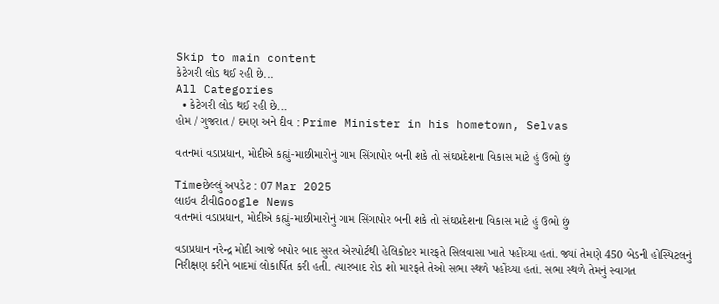Skip to main content
કેટેગરી લોડ થઈ રહી છે...
All Categories
  • કેટેગરી લોડ થઈ રહી છે...
હોમ / ગુજરાત / દમણ અને દીવ : Prime Minister in his hometown, Selvas

વતનમાં વડાપ્રધાન, મોદીએ કહ્યું-માછીમારોનું ગામ સિંગાપોર બની શકે તો સંઘપ્રદેશના વિકાસ માટે હું ઉભો છું

Timeછેલ્લું અપડેટ : 07 Mar 2025
લાઇવ ટીવીGoogle News
વતનમાં વડાપ્રધાન, મોદીએ કહ્યું-માછીમારોનું ગામ સિંગાપોર બની શકે તો સંઘપ્રદેશના વિકાસ માટે હું ઉભો છું

વડાપ્રધાન નરેન્દ્ર મોદી આજે બપોર બાદ સુરત એરપોર્ટથી હેલિકોપ્ટર મારફતે સિલવાસા ખાતે પહોંચ્યા હતાં. જ્યાં તેમણે 450 બેડની હોસ્પિટલનું નિરીક્ષણ કરીને બાદમાં લોકાર્પિત કરી હતી. ત્યારબાદ રોડ શો મારફતે તેઓ સભા સ્થળે પહોંચ્યા હતાં. સભા સ્થળે તેમનું સ્વાગત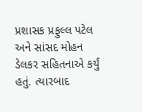પ્રશાસક પ્રફુલ્લ પટેલ અને સાંસદ મોહન ડેલકર સહિતનાએ કર્યું હતું. ત્યારબાદ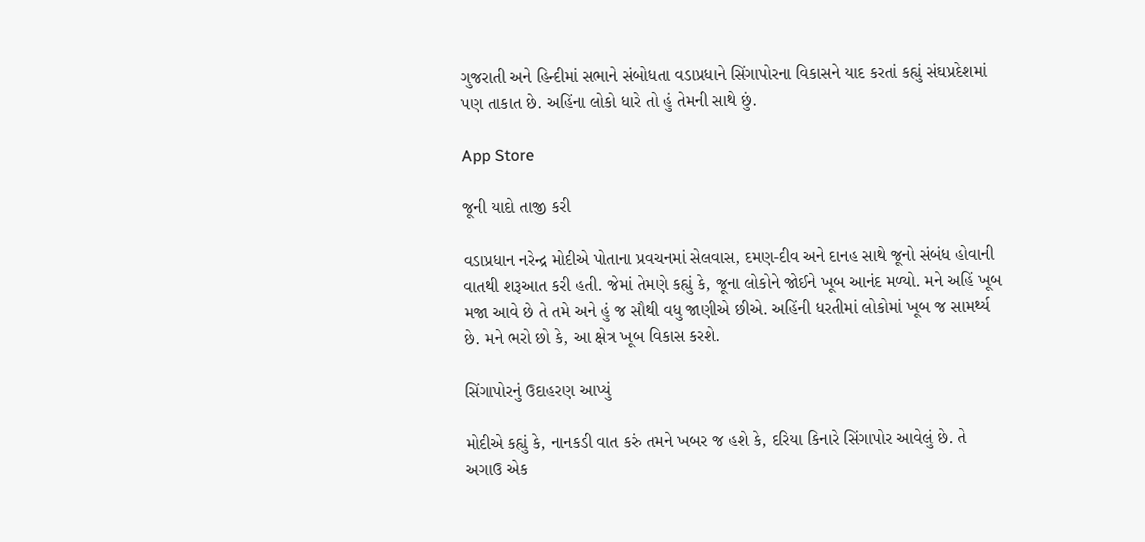ગુજરાતી અને હિન્દીમાં સભાને સંબોધતા વડાપ્રધાને સિંગાપોરના વિકાસને યાદ કરતાં કહ્યું સંઘપ્રદેશમાં પણ તાકાત છે. અહિંના લોકો ધારે તો હું તેમની સાથે છું.

App Store

જૂની યાદો તાજી કરી

વડાપ્રધાન નરેન્દ્ર મોદીએ પોતાના પ્રવચનમાં સેલવાસ, દમણ-દીવ અને દાનહ સાથે જૂનો સંબંધ હોવાની વાતથી શરૂઆત કરી હતી. જેમાં તેમણે કહ્યું કે, જૂના લોકોને જોઈને ખૂબ આનંદ મળ્યો. મને અહિં ખૂબ મજા આવે છે તે તમે અને હું જ સૌથી વધુ જાણીએ છીએ. અહિંની ધરતીમાં લોકોમાં ખૂબ જ સામર્થ્ય છે. મને ભરો છો કે, આ ક્ષેત્ર ખૂબ વિકાસ કરશે.

સિંગાપોરનું ઉદાહરણ આપ્યું

મોદીએ કહ્યું કે, નાનકડી વાત કરું તમને ખબર જ હશે કે, દરિયા કિનારે સિંગાપોર આવેલું છે. તે અગાઉ એક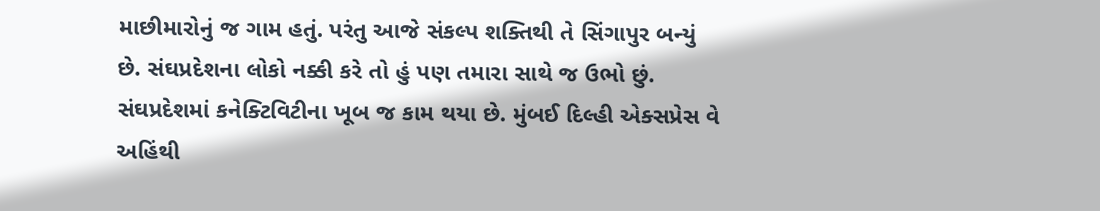માછીમારોનું જ ગામ હતું. પરંતુ આજે સંકલ્પ શક્તિથી તે સિંગાપુર બન્યું છે. સંઘપ્રદેશના લોકો નક્કી કરે તો હું પણ તમારા સાથે જ ઉભો છું. સંઘપ્રદેશમાં કનેક્ટિવિટીના ખૂબ જ કામ થયા છે. મુંબઈ દિલ્હી એક્સપ્રેસ વે અહિંથી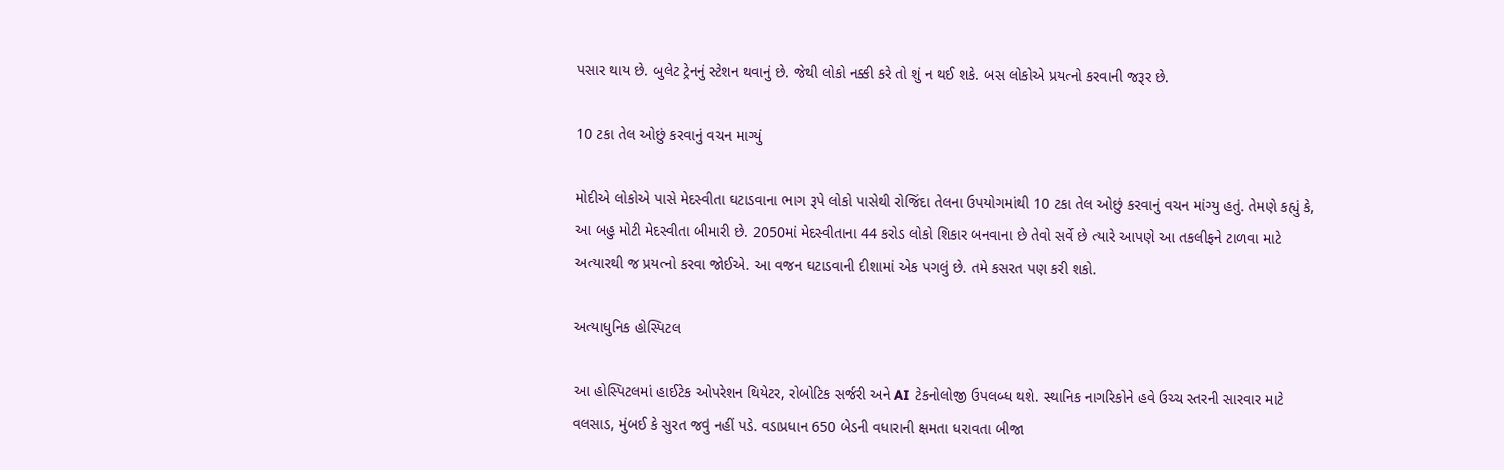પસાર થાય છે. બુલેટ ટ્રેનનું સ્ટેશન થવાનું છે. જેથી લોકો નક્કી કરે તો શું ન થઈ શકે. બસ લોકોએ પ્રયત્નો કરવાની જરૂર છે.

10 ટકા તેલ ઓછું કરવાનું વચન માગ્યું

મોદીએ લોકોએ પાસે મેદસ્વીતા ઘટાડવાના ભાગ રૂપે લોકો પાસેથી રોજિંદા તેલના ઉપયોગમાંથી 10 ટકા તેલ ઓછું કરવાનું વચન માંગ્યુ હતું. તેમણે કહ્યું કે, આ બહુ મોટી મેદસ્વીતા બીમારી છે. 2050માં મેદસ્વીતાના 44 કરોડ લોકો શિકાર બનવાના છે તેવો સર્વે છે ત્યારે આપણે આ તકલીફને ટાળવા માટે અત્યારથી જ પ્રયત્નો કરવા જોઈએ. આ વજન ઘટાડવાની દીશામાં એક પગલું છે. તમે કસરત પણ કરી શકો.

અત્યાધુનિક હોસ્પિટલ

આ હોસ્પિટલમાં હાઈટેક ઓપરેશન થિયેટર, રોબોટિક સર્જરી અને AI ટેકનોલોજી ઉપલબ્ધ થશે. સ્થાનિક નાગરિકોને હવે ઉચ્ચ સ્તરની સારવાર માટે વલસાડ, મુંબઈ કે સુરત જવું નહીં પડે. વડાપ્રધાન 650 બેડની વધારાની ક્ષમતા ધરાવતા બીજા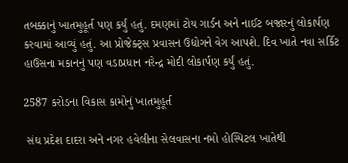તબક્કાનું ખાતમુહૂર્ત પણ કર્યું હતું. દમણમાં ટોય ગાર્ડન અને નાઈટ બજારનું લોકાર્પણ કરવામાં આવ્યું હતું. આ પ્રોજેક્ટ્સ પ્રવાસન ઉદ્યોગને વેગ આપશે. દિવ ખાતે નવા સર્કિટ હાઉસના મકાનનું પણ વડાપ્રધાન નરેન્દ્ર મોદી લોકાર્પણ કર્યું હતું.

2587 કરોડના વિકાસ કામોનું ખાતમુહૂર્ત

 સંઘ પ્રદેશ દાદરા અને નગર હવેલીના સેલવાસના નમો હોસ્પિટલ ખાતેથી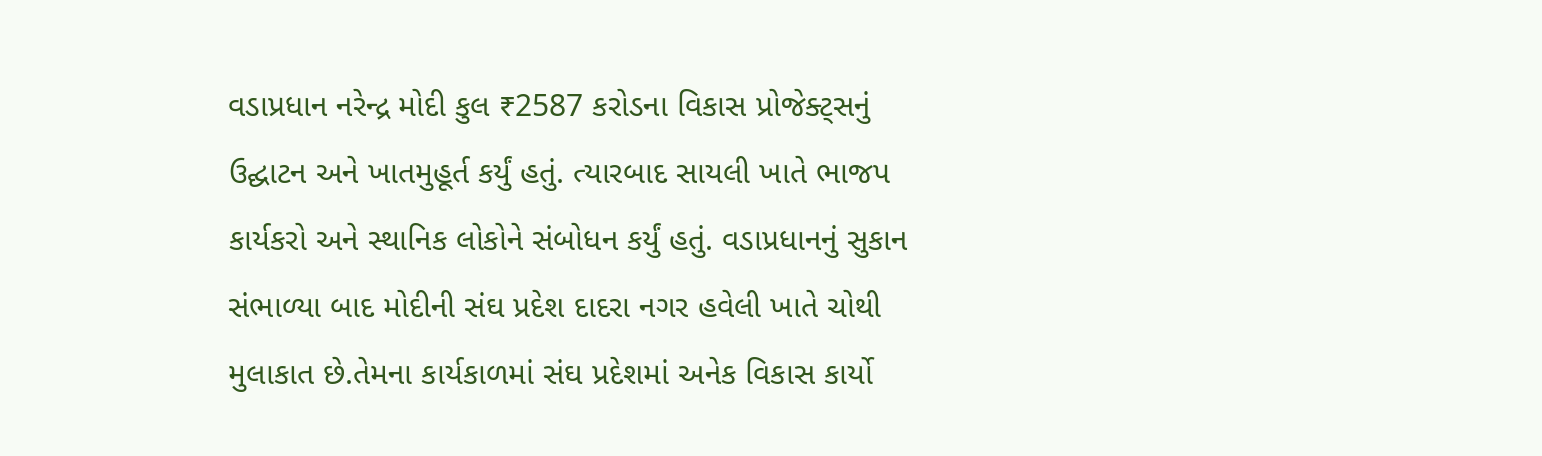વડાપ્રધાન નરેન્દ્ર મોદી કુલ ₹2587 કરોડના વિકાસ પ્રોજેક્ટ્સનું ઉદ્ઘાટન અને ખાતમુહૂર્ત કર્યું હતું. ત્યારબાદ સાયલી ખાતે ભાજપ કાર્યકરો અને સ્થાનિક લોકોને સંબોધન કર્યું હતું. વડાપ્રધાનનું સુકાન સંભાળ્યા બાદ મોદીની સંઘ પ્રદેશ દાદરા નગર હવેલી ખાતે ચોથી મુલાકાત છે.તેમના કાર્યકાળમાં સંઘ પ્રદેશમાં અનેક વિકાસ કાર્યો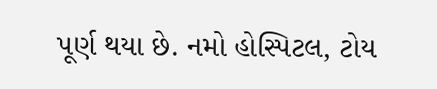પૂર્ણ થયા છે. નમો હોસ્પિટલ, ટોય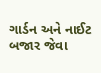ગાર્ડન અને નાઈટ બજાર જેવા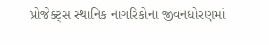પ્રોજેક્ટ્સ સ્થાનિક નાગરિકોના જીવનધોરણમાં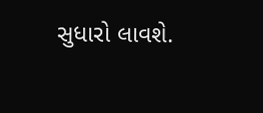સુધારો લાવશે.